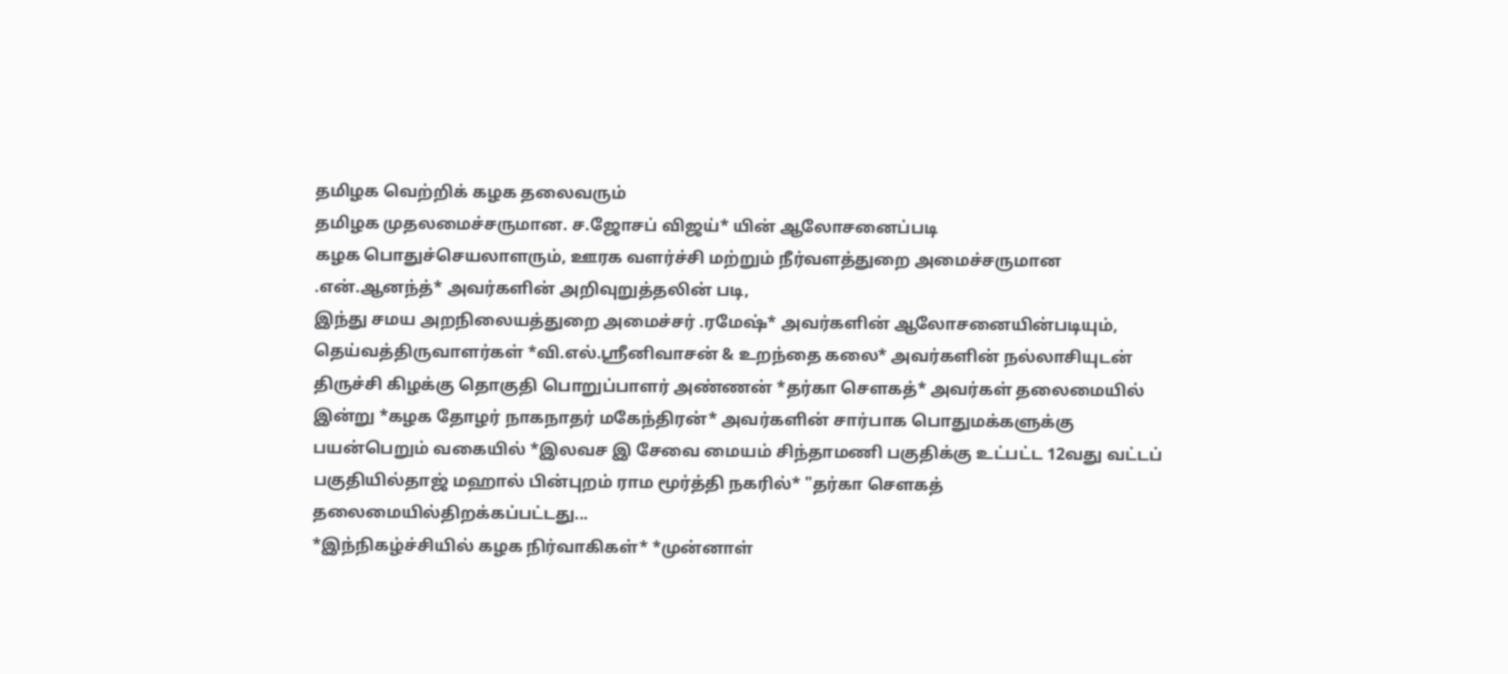தமிழக வெற்றிக் கழக தலைவரும்
தமிழக முதலமைச்சருமான. ச.ஜோசப் விஜய்* யின் ஆலோசனைப்படி
கழக பொதுச்செயலாளரும், ஊரக வளர்ச்சி மற்றும் நீர்வளத்துறை அமைச்சருமான .என்.ஆனந்த்* அவர்களின் அறிவுறுத்தலின் படி,
இந்து சமய அறநிலையத்துறை அமைச்சர் .ரமேஷ்* அவர்களின் ஆலோசனையின்படியும்,
தெய்வத்திருவாளர்கள் *வி.எல்.ஶ்ரீனிவாசன் & உறந்தை கலை* அவர்களின் நல்லாசியுடன்
திருச்சி கிழக்கு தொகுதி பொறுப்பாளர் அண்ணன் *தர்கா சௌகத்* அவர்கள் தலைமையில்
இன்று *கழக தோழர் நாகநாதர் மகேந்திரன்* அவர்களின் சார்பாக பொதுமக்களுக்கு பயன்பெறும் வகையில் *இலவச இ சேவை மையம் சிந்தாமணி பகுதிக்கு உட்பட்ட 12வது வட்டப் பகுதியில்தாஜ் மஹால் பின்புறம் ராம மூர்த்தி நகரில்* "தர்கா செளகத் தலைமையில்திறக்கப்பட்டது...
*இந்நிகழ்ச்சியில் கழக நிர்வாகிகள்* *முன்னாள்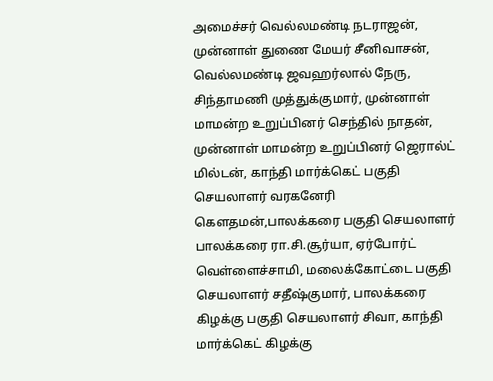அமைச்சர் வெல்லமண்டி நடராஜன், முன்னாள் துணை மேயர் சீனிவாசன், வெல்லமண்டி ஜவஹர்லால் நேரு, சிந்தாமணி முத்துக்குமார், முன்னாள் மாமன்ற உறுப்பினர் செந்தில் நாதன், முன்னாள் மாமன்ற உறுப்பினர் ஜெரால்ட் மில்டன், காந்தி மார்க்கெட் பகுதி செயலாளர் வரகனேரி கௌதமன்,பாலக்கரை பகுதி செயலாளர் பாலக்கரை ரா.சி.சூர்யா, ஏர்போர்ட் வெள்ளைச்சாமி, மலைக்கோட்டை பகுதி செயலாளர் சதீஷ்குமார், பாலக்கரை கிழக்கு பகுதி செயலாளர் சிவா, காந்தி மார்க்கெட் கிழக்கு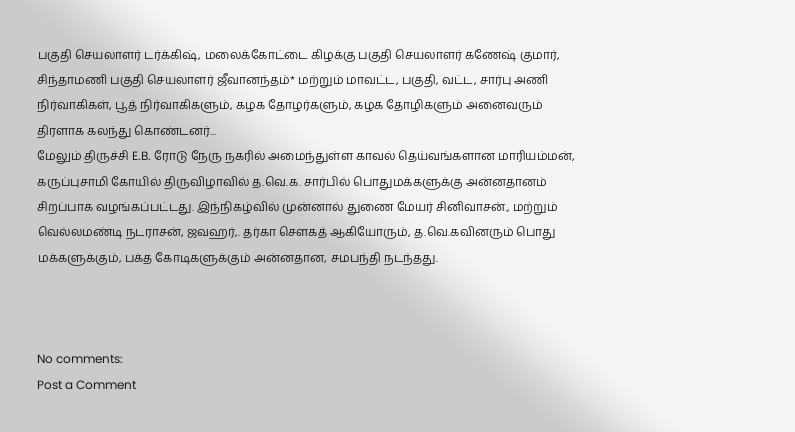பகுதி செயலாளர் டர்க்கிஷ், மலைக்கோட்டை கிழக்கு பகுதி செயலாளர் கணேஷ் குமார், சிந்தாமணி பகுதி செயலாளர் ஜீவானந்தம்* மற்றும் மாவட்ட, பகுதி, வட்ட, சார்பு அணி நிர்வாகிகள், பூத் நிர்வாகிகளும், கழக தோழர்களும், கழக தோழிகளும் அனைவரும் திரளாக கலந்து கொண்டனர்...
மேலும் திருச்சி E.B. ரோடு நேரு நகரில் அமைந்துள்ள காவல் தெய்வங்களான மாரியம்மன், கருப்புசாமி கோயில் திருவிழாவில் த.வெ.க. சார்பில் பொதுமக்களுக்கு அன்னதானம் சிறப்பாக வழங்கப்பட்டது. இந்நிகழ்வில் முன்னால் துணை மேயர் சினிவாசன்., மற்றும் வெல்லமண்டி நடராசன், ஜவஹர்,. தர்கா செளகத் ஆகியோரும், த.வெ.கவினரும் பொது மக்களுக்கும், பக்த கோடிகளுக்கும் அன்னதான, சமபந்தி நடந்தது.



No comments:
Post a Comment